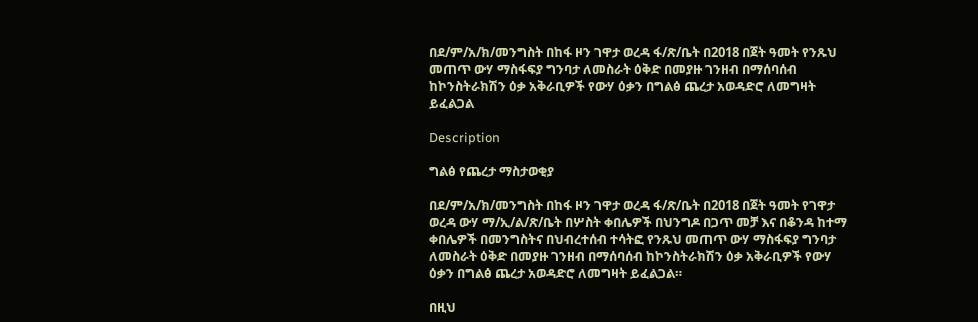በደ/ም/አ/ክ/መንግስት በከፋ ዞን ገዋታ ወረዳ ፋ/ጽ/ቤት በ2018 በጀት ዓመት የንጹህ መጠጥ ውሃ ማስፋፍያ ግንባታ ለመስራት ዕቅድ በመያዙ ገንዘብ በማሰባሰብ ከኮንስትራክሽን ዕቃ አቅራቢዎች የውሃ ዕቃን በግልፅ ጨረታ አወዳድሮ ለመግዛት ይፈልጋል

Description

ግልፅ የጨረታ ማስታወቂያ

በደ/ም/አ/ክ/መንግስት በከፋ ዞን ገዋታ ወረዳ ፋ/ጽ/ቤት በ2018 በጀት ዓመት የገዋታ ወረዳ ውሃ ማ/ኢ/ል/ጽ/ቤት በሦስት ቀበሌዎች በህንግዶ በጋጥ መቻ እና በቆንዳ ከተማ ቀበሌዎች በመንግስትና በህብረተሰብ ተሳትፎ የንጹህ መጠጥ ውሃ ማስፋፍያ ግንባታ ለመስራት ዕቅድ በመያዙ ገንዘብ በማሰባሰብ ከኮንስትራክሽን ዕቃ አቅራቢዎች የውሃ ዕቃን በግልፅ ጨረታ አወዳድሮ ለመግዛት ይፈልጋል።

በዚህ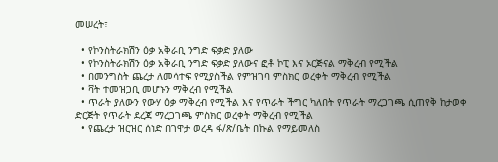መሠረት፣

  • የኮንስትራክሽን ዕቃ አቅራቢ ንግድ ፍቃድ ያለው
  • የኮንስትራክሽን ዕቃ አቅራቢ ንግድ ፍቃድ ያለውና ፎቶ ኮፒ እና ኦርጅናል ማቅረብ የሚችል
  • በመንግስት ጨረታ ለመሳተፍ የሚያስችል የምዝገባ ምስክር ወረቀት ማቅረብ የሚችል
  • ቫት ተመዝጋቢ መሆኑን ማቅረብ የሚችል
  • ጥራት ያለውን የውሃ ዕቃ ማቅረብ የሚችል እና የጥራት ችግር ካለበት የጥራት ማረጋገጫ ሲጠየቅ ከታወቀ ድርጅት የጥራት ደረጃ ማረጋገጫ ምስክር ወረቀት ማቅረብ የሚችል
  • የጨረታ ዝርዝር ሰነድ በገዋታ ወረዳ ፋ/ጽ/ቤት በኩል የማይመለስ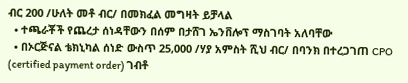ብር 200 /ሁለት መቶ ብር/ በመክፈል መግዛት ይቻላል
  • ተጫራቾች የጨረታ ሰነዳቸውን በሰም በታሸገ ኤንቨሎፕ ማስገባት አለባቸው
  • በኦርጅናል ቴክኒካል ሰነድ ውስጥ 25,000 /ሃያ አምስት ሺህ ብር/ በባንክ በተረጋገጠ CPO (certified payment order) ገብቶ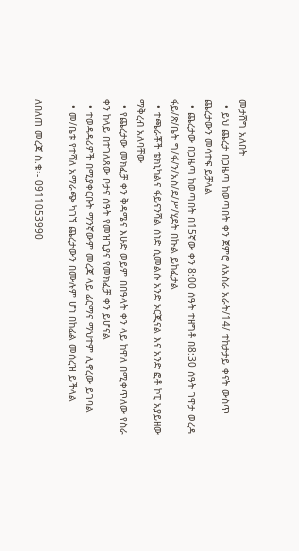መታሸግ አለበት
  • ይህ ጨረታ በጋዜጣ ከወጣበት ቀን ጀምሮ ለአስራ አራት/14/ ተከታታይ ቀናት ውስጥ ጨረታውን መሳተፍ ይቻላል
  • ጨረታው በጋዜጣ ከወጣበት በ15ኛው ቀን 8:00 ሰዓት ተዘግቶ በ8:30 ሰዓት ገዋታ ወረዳ ፋይ/ጽ/ቤት ግ/ፋ/ን/አስ/ደ/ሥ/ሂደት በኩል ይከፈታል
  • ተጫራቾች ቴክኒካልና ፋይናንሻል ሰነድ ሲመልሱ አንድ ኦርጂናል እና አንድ ፎቶ ኮፒ አያይዘው ማቅረብ አለባቸው
  • የጨረታው መክፈቻ ቀን ቅዳሜና እሁድ ወይም በበዓላት ቀን ላይ ከዋለ በሚቀጥለው የስራ ቀን ከላይ በተገለጸው ቦታና ሰዓት የመዝጊያና የመክፈቻ ቀን ይሆናል
  • ተወዳዳሪዎች በሚያቀርቡት ማንኛውም መረጃ ላይ ፊርማና ማህተም ሊኖረው ይገባል
  • መ/ቤቱ የተሻለ አማራጭ ካገኘ ጨረታውን በሙሉም ሆነ በከፊል መሰረዝ ይችላል

ለበለጠ መረጃ ስ.ቁ፡- 0911053990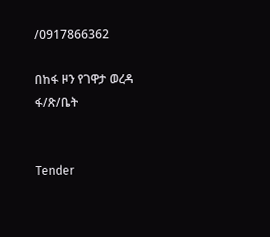/0917866362

በከፋ ዞን የገዋታ ወረዳ ፋ/ጽ/ቤት


Tender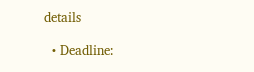details

  • Deadline: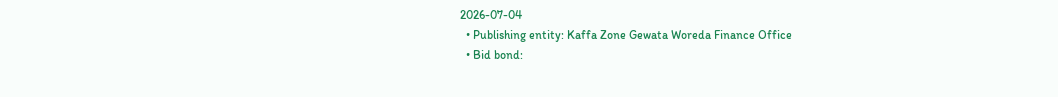2026-07-04
  • Publishing entity: Kaffa Zone Gewata Woreda Finance Office
  • Bid bond: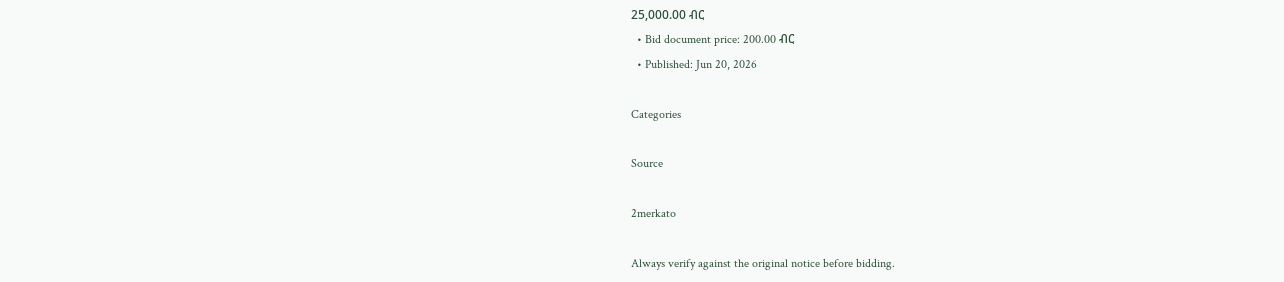25,000.00 ብር
  • Bid document price: 200.00 ብር
  • Published: Jun 20, 2026

Categories

Source

2merkato

Always verify against the original notice before bidding.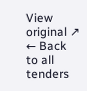View original ↗
← Back to all tenders